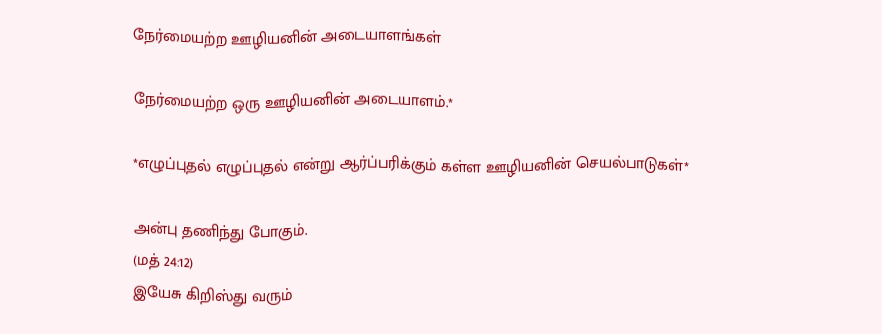நேர்மையற்ற ஊழியனின் அடையாளங்கள்

நேர்மையற்ற ஒரு ஊழியனின் அடையாளம்.*

*எழுப்புதல் எழுப்புதல் என்று ஆர்ப்பரிக்கும் கள்ள ஊழியனின் செயல்பாடுகள்*

அன்பு தணிந்து போகும்.
(மத் 24:12)
இயேசு கிறிஸ்து வரும்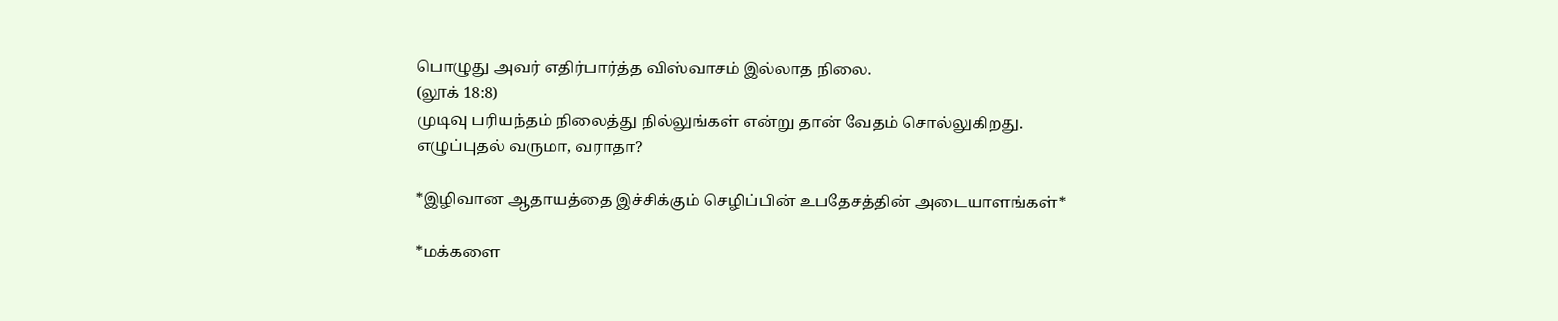பொழுது அவர் எதிர்பார்த்த விஸ்வாசம் இல்லாத நிலை.
(லூக் 18:8)
முடிவு பரியந்தம் நிலைத்து நில்லுங்கள் என்று தான் வேதம் சொல்லுகிறது.
எழுப்புதல் வருமா, வராதா?

*இழிவான ஆதாயத்தை இச்சிக்கும் செழிப்பின் உபதேசத்தின் அடையாளங்கள்*

*மக்களை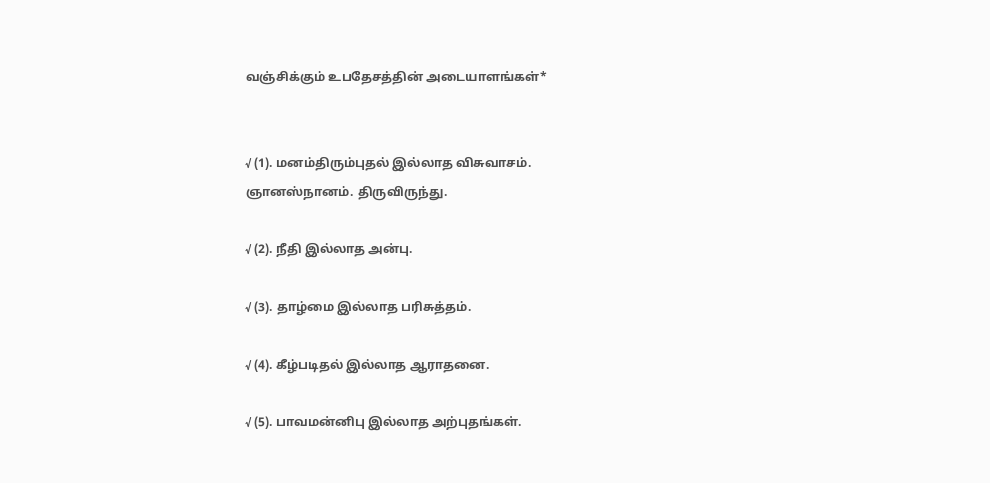வஞ்சிக்கும் உபதேசத்தின் அடையாளங்கள்*


√ (1). மனம்திரும்புதல் இல்லாத விசுவாசம். ஞானஸ்நானம். திருவிருந்து.

√ (2). நீதி இல்லாத அன்பு.

√ (3). தாழ்மை இல்லாத பரிசுத்தம்.

√ (4). கீழ்படிதல் இல்லாத ஆராதனை.

√ (5). பாவமன்னிபு இல்லாத அற்புதங்கள்.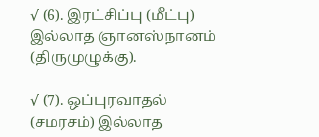√ (6). இரட்சிப்பு (மீட்பு) இல்லாத ஞானஸ்நானம் (திருமுழுக்கு).

√ (7). ஒப்புரவாதல் (சமரசம்) இல்லாத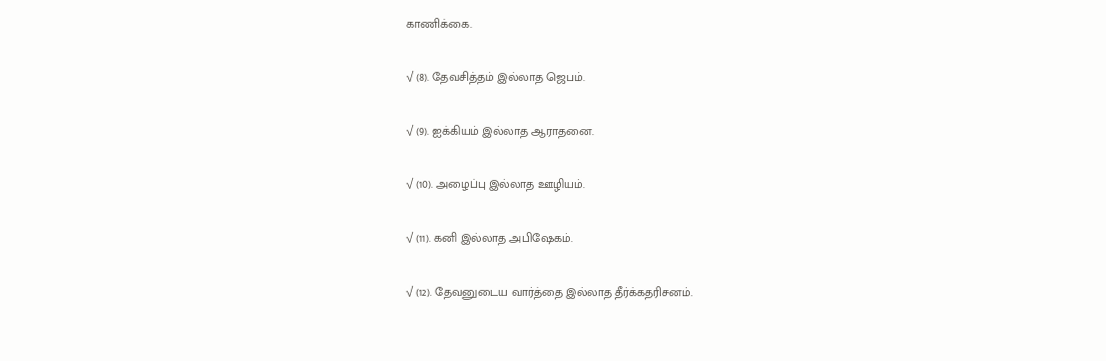காணிக்கை.

√ (8). தேவசித்தம் இல்லாத ஜெபம்.

√ (9). ஐக்கியம் இல்லாத ஆராதனை.

√ (10). அழைப்பு இல்லாத ஊழியம்.

√ (11). கனி இல்லாத அபிஷேகம்.

√ (12). தேவனுடைய வார்த்தை இல்லாத தீர்க்கதரிசனம்.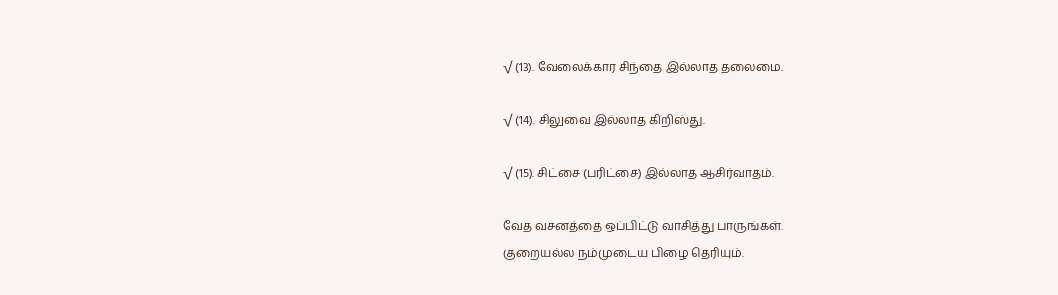√ (13). வேலைக்கார சிந்தை இல்லாத தலைமை.

√ (14). சிலுவை இல்லாத கிறிஸ்து.

√ (15). சிட்சை (பரிட்சை) இல்லாத ஆசிர்வாதம்.

வேத வசனத்தை ஒப்பிட்டு வாசித்து பாருங்கள்.
குறையல்ல நம்முடைய பிழை தெரியும்.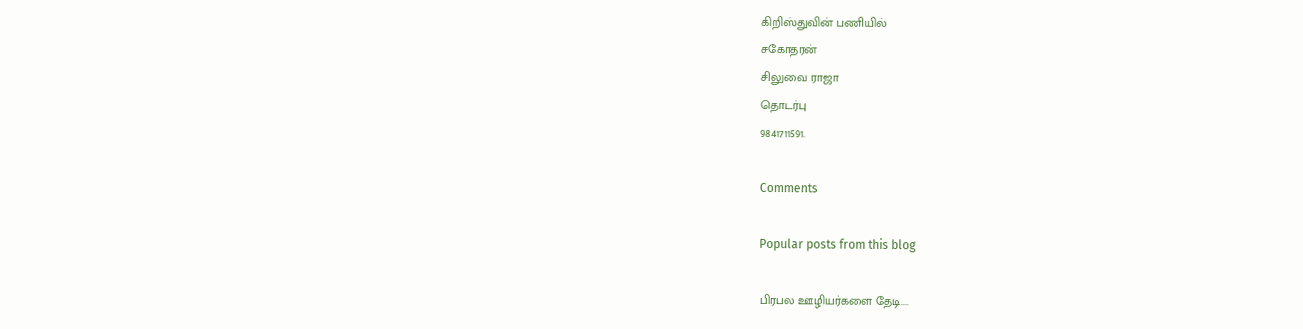கிறிஸ்துவின் பணியில்
சகோதரன்
சிலுவை ராஜா
தொடர்பு
9841711591.

Comments

Popular posts from this blog

பிரபல ஊழியர்களை தேடி....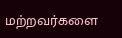மற்றவர்களை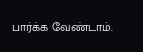பார்க்க வேண்டாம்.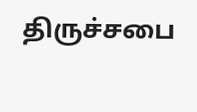திருச்சபை